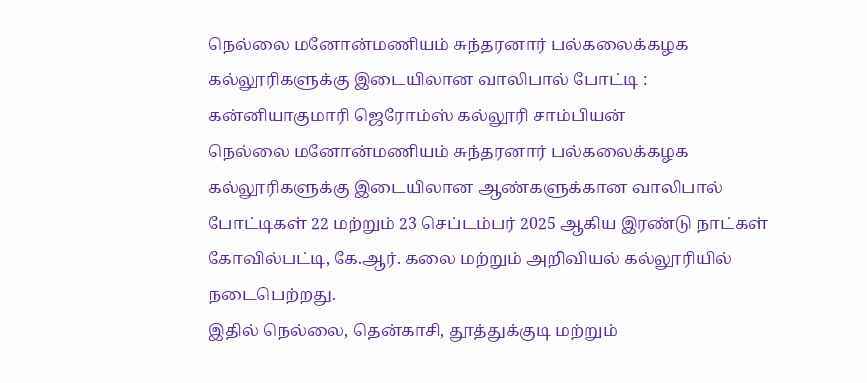நெல்லை மனோன்மணியம் சுந்தரனார் பல்கலைக்கழக கல்லூரிகளுக்கு இடையிலான வாலிபால் போட்டி :
கன்னியாகுமாரி ஜெரோம்ஸ் கல்லூரி சாம்பியன்
நெல்லை மனோன்மணியம் சுந்தரனார் பல்கலைக்கழக கல்லூரிகளுக்கு இடையிலான ஆண்களுக்கான வாலிபால் போட்டிகள் 22 மற்றும் 23 செப்டம்பர் 2025 ஆகிய இரண்டு நாட்கள் கோவில்பட்டி, கே.ஆர். கலை மற்றும் அறிவியல் கல்லூரியில் நடைபெற்றது.
இதில் நெல்லை, தென்காசி, தூத்துக்குடி மற்றும்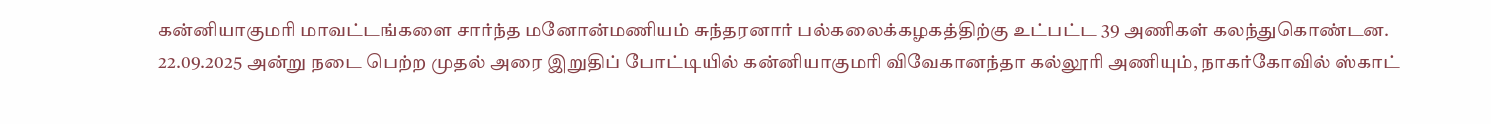கன்னியாகுமரி மாவட்டங்களை சார்ந்த மனோன்மணியம் சுந்தரனார் பல்கலைக்கழகத்திற்கு உட்பட்ட 39 அணிகள் கலந்துகொண்டன.
22.09.2025 அன்று நடை பெற்ற முதல் அரை இறுதிப் போட்டியில் கன்னியாகுமரி விவேகானந்தா கல்லூரி அணியும், நாகர்கோவில் ஸ்காட்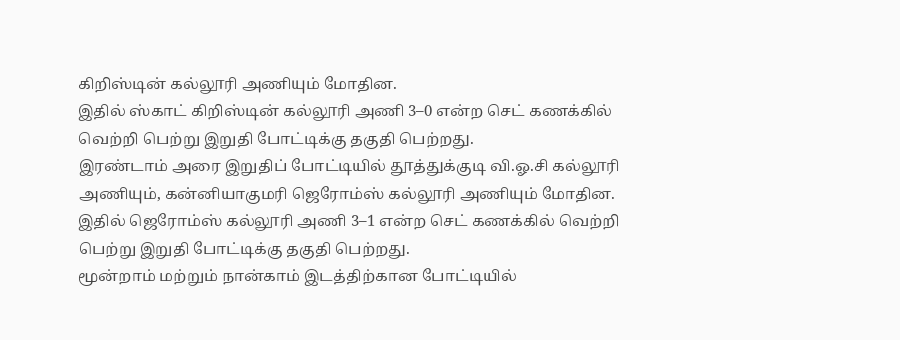கிறிஸ்டின் கல்லூரி அணியும் மோதின.
இதில் ஸ்காட் கிறிஸ்டின் கல்லூரி அணி 3–0 என்ற செட் கணக்கில் வெற்றி பெற்று இறுதி போட்டிக்கு தகுதி பெற்றது.
இரண்டாம் அரை இறுதிப் போட்டியில் தூத்துக்குடி வி.ஓ.சி கல்லூரி அணியும், கன்னியாகுமரி ஜெரோம்ஸ் கல்லூரி அணியும் மோதின. இதில் ஜெரோம்ஸ் கல்லூரி அணி 3–1 என்ற செட் கணக்கில் வெற்றி பெற்று இறுதி போட்டிக்கு தகுதி பெற்றது.
மூன்றாம் மற்றும் நான்காம் இடத்திற்கான போட்டியில்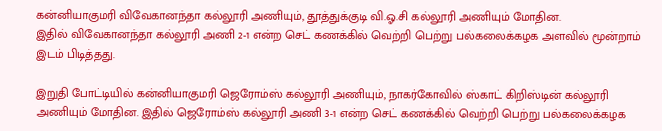கன்னியாகுமரி விவேகானந்தா கல்லூரி அணியும், தூத்துக்குடி வி.ஓ.சி கல்லூரி அணியும் மோதின.
இதில் விவேகானந்தா கல்லூரி அணி 2-1 என்ற செட் கணக்கில் வெற்றி பெற்று பல்கலைக்கழக அளவில் மூன்றாம் இடம் பிடித்தது.

இறுதி போட்டியில் கன்னியாகுமரி ஜெரோம்ஸ் கல்லூரி அணியும், நாகர்கோவில் ஸ்காட் கிறிஸ்டின் கல்லூரி அணியும் மோதின. இதில் ஜெரோம்ஸ் கல்லூரி அணி 3-1 என்ற செட் கணக்கில் வெற்றி பெற்று பல்கலைக்கழக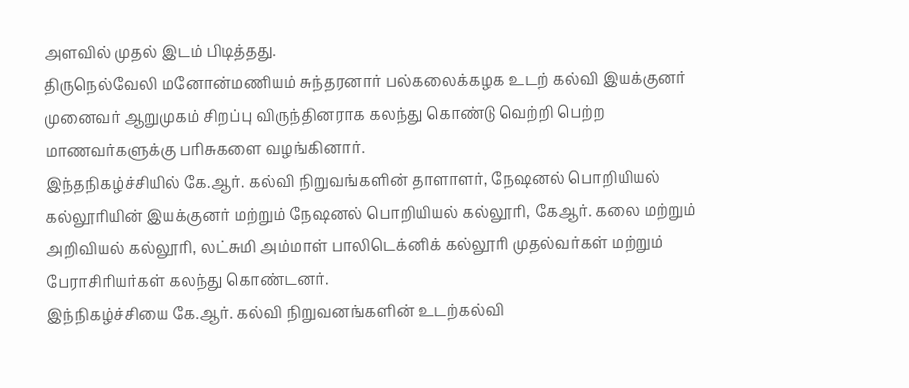அளவில் முதல் இடம் பிடித்தது.
திருநெல்வேலி மனோன்மணியம் சுந்தரனார் பல்கலைக்கழக உடற் கல்வி இயக்குனர் முனைவர் ஆறுமுகம் சிறப்பு விருந்தினராக கலந்து கொண்டு வெற்றி பெற்ற மாணவர்களுக்கு பரிசுகளை வழங்கினார்.
இந்தநிகழ்ச்சியில் கே.ஆர். கல்வி நிறுவங்களின் தாளாளர், நேஷனல் பொறியியல் கல்லூரியின் இயக்குனர் மற்றும் நேஷனல் பொறியியல் கல்லூரி, கேஆர். கலை மற்றும் அறிவியல் கல்லூரி, லட்சுமி அம்மாள் பாலிடெக்னிக் கல்லூரி முதல்வர்கள் மற்றும் பேராசிரியர்கள் கலந்து கொண்டனர்.
இந்நிகழ்ச்சியை கே.ஆர். கல்வி நிறுவனங்களின் உடற்கல்வி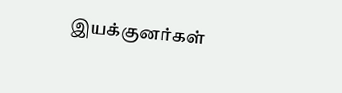இயக்குனர்கள்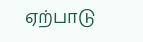ஏற்பாடு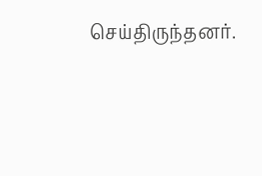செய்திருந்தனர்.